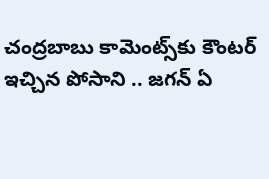చంద్రబాబు కామెంట్స్‌కు కౌంటర్ ఇచ్చిన పోసాని .. జగన్ ఏ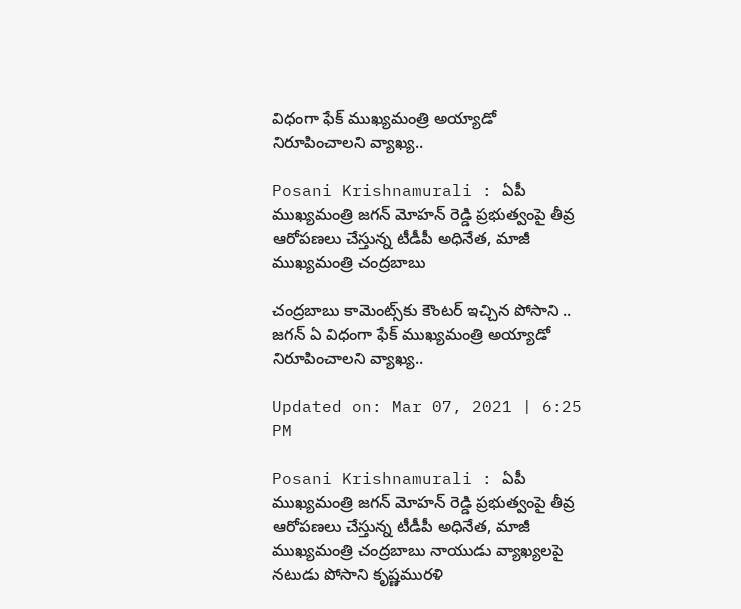విధంగా ఫేక్ ముఖ్యమంత్రి అయ్యాడో నిరూపించాలని వ్యాఖ్య..

Posani Krishnamurali : ఏపీ ముఖ్యమంత్రి జగన్ మోహన్‌ రెడ్డి ప్రభుత్వంపై తీవ్ర ఆరోపణలు చేస్తున్న టీడీపీ అధినేత, మాజీ ముఖ్యమంత్రి చంద్రబాబు

చంద్రబాబు కామెంట్స్‌కు కౌంటర్ ఇచ్చిన పోసాని .. జగన్ ఏ విధంగా ఫేక్ ముఖ్యమంత్రి అయ్యాడో నిరూపించాలని వ్యాఖ్య..

Updated on: Mar 07, 2021 | 6:25 PM

Posani Krishnamurali : ఏపీ ముఖ్యమంత్రి జగన్ మోహన్‌ రెడ్డి ప్రభుత్వంపై తీవ్ర ఆరోపణలు చేస్తున్న టీడీపీ అధినేత, మాజీ ముఖ్యమంత్రి చంద్రబాబు నాయుడు వ్యాఖ్యలపై నటుడు పోసాని కృష్ణమురళి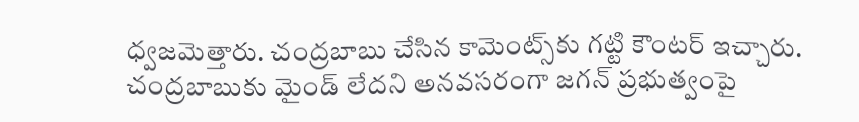ధ్వజమెత్తారు. చంద్రబాబు చేసిన కామెంట్స్‌కు గట్టి కౌంటర్ ఇచ్చారు. చంద్రబాబుకు మైండ్ లేదని అనవసరంగా జగన్ ప్రభుత్వంపై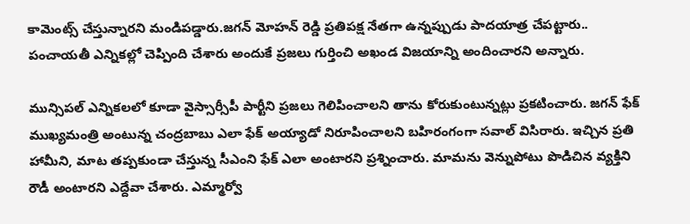కామెంట్స్ చేస్తున్నారని మండిపడ్డారు.జగన్ మోహన్ రెడ్డి ప్రతిపక్ష నేతగా ఉన్నప్పుడు పాదయాత్ర చేపట్టారు.. పంచాయతీ ఎన్నికల్లో చెప్పింది చేశారు అందుకే ప్రజలు గుర్తించి అఖండ విజయాన్ని అందించారని అన్నారు.

మున్సిపల్ ఎన్నికలలో కూడా వైస్సార్సీపీ పార్టీని ప్రజలు గెలిపించాలని తాను కోరుకుంటున్నట్లు ప్రకటించారు. జగన్ ఫేక్ ముఖ్యమంత్రి అంటున్న చంద్రబాబు ఎలా ఫేక్ అయ్యాడో నిరూపించాలని బహిరంగంగా సవాల్ విసిరారు. ఇచ్చిన ప్రతి హామీని, మాట తప్పకుండా చేస్తున్న సీఎంని ఫేక్ ఎలా అంటారని ప్రశ్నించారు. మామను వెన్నుపోటు పొడిచిన వ్యక్తిని రౌడీ అంటారని ఎద్దేవా చేశారు. ఎమ్మార్వో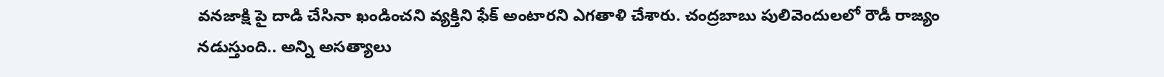వనజాక్షి పై దాడి చేసినా ఖండించని వ్యక్తిని ఫేక్ అంటారని ఎగతాళి చేశారు. చంద్రబాబు పులివెందులలో రౌడీ రాజ్యం నడుస్తుంది.. అన్ని అసత్యాలు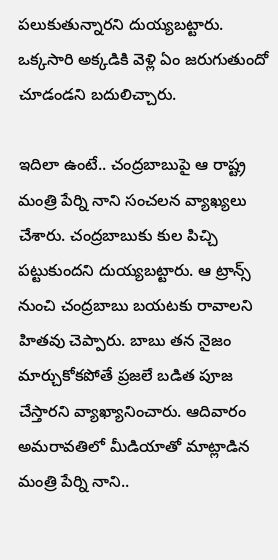పలుకుతున్నారని దుయ్యబట్టారు. ఒక్కసారి అక్కడికి వెళ్లి ఏం జరుగుతుందో చూడండని బదులిచ్చారు.

ఇదిలా ఉంటే.. చంద్రబాబుపై ఆ రాష్ట్ర మంత్రి పేర్ని నాని సంచలన వ్యాఖ్యలు చేశారు. చంద్రబాబుకు కుల పిచ్చి పట్టుకుందని దుయ్యబట్టారు. ఆ ట్రాన్స్ నుంచి చంద్రబాబు బయటకు రావాలని హితవు చెప్పారు. బాబు తన నైజం మార్చుకోకపోతే ప్రజలే బడిత పూజ చేస్తారని వ్యాఖ్యానించారు. ఆదివారం అమరావతిలో మీడియాతో మాట్లాడిన మంత్రి పేర్ని నాని..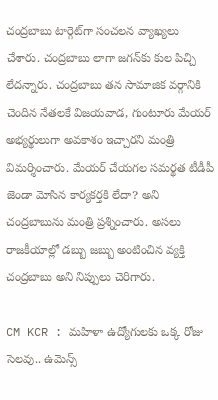చంద్రబాబు టార్గెట్‌గా సంచలన వ్యాఖ్యలు చేశారు. చంద్రబాబు లాగా జగన్‌కు కుల పిచ్చి లేదన్నారు. చంద్రబాబు తన సామాజిక వర్గానికి చెందిన నేతలకే విజయవాడ, గుంటూరు మేయర్ అభ్యర్థులుగా అవకాశం ఇచ్చారని మంత్రి విమర్శించారు. మేయర్ చేయగల సమర్థత టీడీపీ జెండా మోసిన కార్యకర్తకి లేదా? అని చంద్రబాబును మంత్రి ప్రశ్నించారు. అసలు రాజకీయాల్లో డబ్బు జబ్బు అంటించిన వ్యక్తి చంద్రబాబు అని నిప్పులు చెరిగారు.

CM KCR : మహిళా ఉద్యోగులకు ఒక్క రోజు సెలవు.. ఉమెన్స్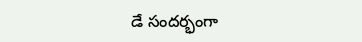డే సందర్భంగా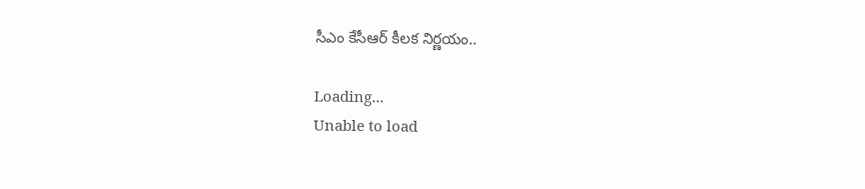సీఎం కేసీఆర్ కీలక నిర్ణయం..

Loading...
Unable to load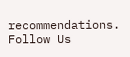recommendations.
Follow Us